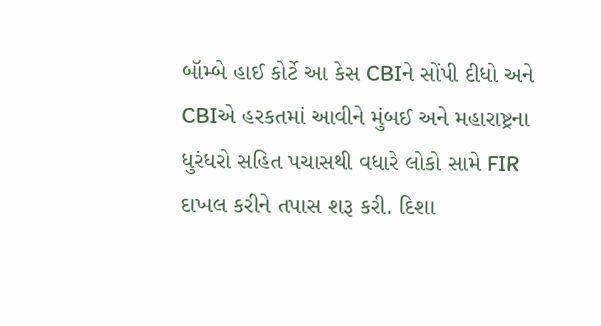બૉમ્બે હાઈ કોર્ટે આ કેસ CBIને સોંપી દીધો અને CBIએ હરકતમાં આવીને મુંબઈ અને મહારાષ્ટ્રના ધુરંધરો સહિત પચાસથી વધારે લોકો સામે FIR દાખલ કરીને તપાસ શરૂ કરી. દિશા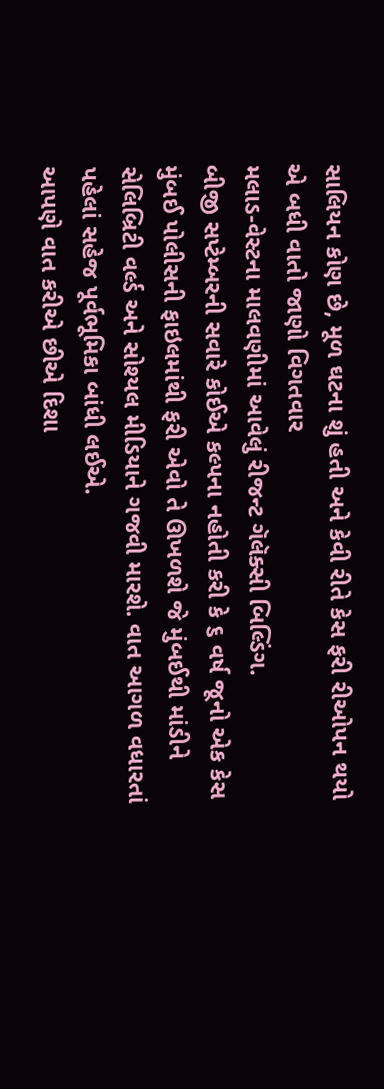સાલિયન કોણ છે, મૂળ ઘટના શું હતી અને કેવી રીતે કેસ ફરી રીઓપન થયો એ બધી વાતો જાણો વિગતવાર
મલાડ-વેસ્ટના માલવણીમાં આવેલું રીજન્ટ ગૅલૅક્સી બિલ્ડિંગ.
બીજી સપ્ટેમ્બરની સવારે કોઈએ કલ્પના નહોતી કરી કે ૬ વર્ષ જૂનો એક કેસ મુંબઈ પોલીસની ફાઇલમાંથી ફરી એવો તે ઊખળશે જે મુંબઈથી માંડીને સેલિબ્રિટી વર્લ્ડ અને સોશ્યલ મીડિયાને ગજવી મારશે. વાત આગળ વધારતાં પહેલાં સહેજ પૂર્વભૂમિકા બાંધી લઈએ.
આપણે વાત કરીએ છીએ દિશા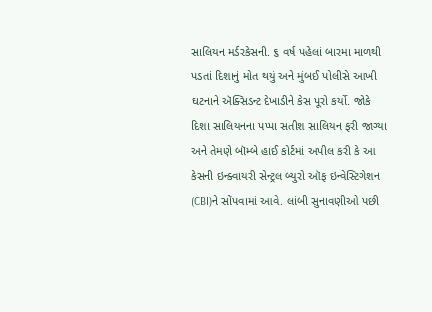સાલિયન મર્ડરકેસની. ૬ વર્ષ પહેલાં બારમા માળથી પડતાં દિશાનું મોત થયું અને મુંબઈ પોલીસે આખી ઘટનાને ઍક્સિડન્ટ દેખાડીને કેસ પૂરો કર્યો. જોકે દિશા સાલિયનના પપ્પા સતીશ સાલિયન ફરી જાગ્યા અને તેમણે બૉમ્બે હાઈ કોર્ટમાં અપીલ કરી કે આ કેસની ઇન્ક્વાયરી સેન્ટ્રલ બ્યુરો ઑફ ઇન્વેસ્ટિગેશન (CBI)ને સોંપવામાં આવે. લાંબી સુનાવણીઓ પછી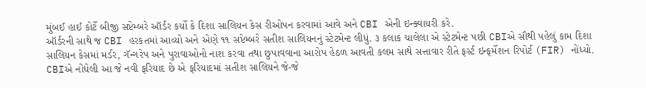મુંબઈ હાઈ કોર્ટે બીજી સપ્ટેમ્બરે ઑર્ડર કર્યો કે દિશા સાલિયન કેસ રીઓપન કરવામાં આવે અને CBI એની ઇન્ક્વાયરી કરે.
ઑર્ડરની સાથે જ CBI હરકતમાં આવ્યો અને એણે ૧૧ સપ્ટેમ્બરે સતીશ સાલિયનનું સ્ટેટમેન્ટ લીધું. ૩ કલાક ચાલેલા એ સ્ટેટમેન્ટ પછી CBIએ સૌથી પહેલું કામ દિશા સાલિયન કેસમાં મર્ડર, ગૅન્ગરેપ અને પુરાવાઓનો નાશ કરવા તથા છુપાવવાના આરોપ હેઠળ આવતી કલમ સાથે સત્તાવાર રીતે ફર્સ્ટ ઇન્ફર્મેશન રિપોર્ટ (FIR) નોંધ્યો.
CBIએ નોંધેલી આ જે નવી ફરિયાદ છે એ ફરિયાદમાં સતીશ સાલિયને જે-જે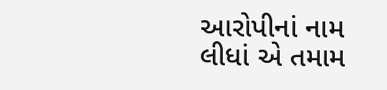આરોપીનાં નામ લીધાં એ તમામ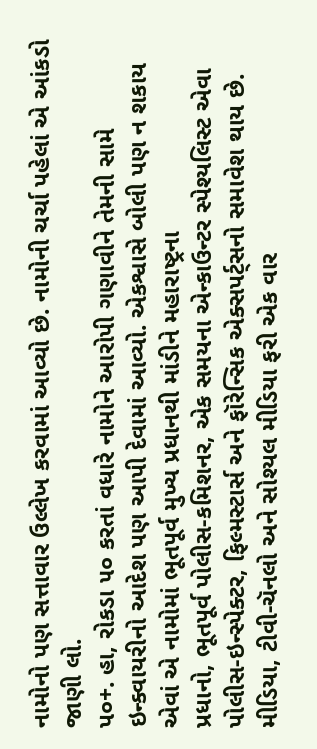નામોનો પણ સત્તાવાર ઉલ્લેખ કરવામાં આવ્યો છે. નામોની ચર્ચા પહેલાં એ આંકડો જાણી લો.
પ૦+. હા, રોકડા ૫૦ કરતાં વધારે નામોને આરોપી ગણાવીને તેમની સામે ઇન્ક્વાયરીનો આદેશ પણ આપી દેવામાં આવ્યો. એકશ્વાસે બોલી પણ ન શકાય એવાં એ નામોમાં ભૂતપૂર્વ મુખ્ય પ્રધાનથી માંડીને મહારાષ્ટ્રના
પ્રધાનો, ભૂતપૂર્વ પોલીસ-કમિશનર, એક સમયના એન્કાઉન્ટર સ્પેશ્યલિસ્ટ એવા પોલીસ-ઇન્સ્પેક્ટર, ફિલ્મસ્ટાર્સ અને ફૉરેન્સિક એક્સપર્ટ્સનો સમાવેશ થાય છે. મીડિયા, ટીવી-ચૅનલો અને સોશ્યલ મીડિયા ફરી એક વાર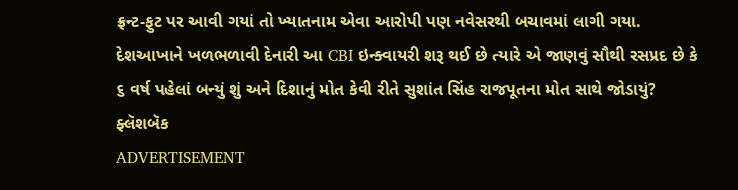ફ્રન્ટ-ફુટ પર આવી ગયાં તો ખ્યાતનામ એવા આરોપી પણ નવેસરથી બચાવમાં લાગી ગયા. દેશઆખાને ખળભળાવી દેનારી આ CBI ઇન્ક્વાયરી શરૂ થઈ છે ત્યારે એ જાણવું સૌથી રસપ્રદ છે કે ૬ વર્ષ પહેલાં બન્યું શું અને દિશાનું મોત કેવી રીતે સુશાંત સિંહ રાજપૂતના મોત સાથે જોડાયું?
ફ્લૅશબૅક
ADVERTISEMENT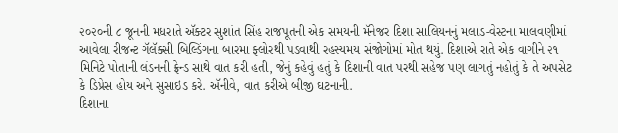૨૦૨૦ની ૮ જૂનની મધરાતે ઍક્ટર સુશાંત સિંહ રાજપૂતની એક સમયની મૅનેજર દિશા સાલિયનનું મલાડ-વેસ્ટના માલવણીમાં આવેલા રીજન્ટ ગૅલૅક્સી બિલ્ડિંગના બારમા ફ્લોરથી પડવાથી રહસ્યમય સંજોગોમાં મોત થયું. દિશાએ રાતે એક વાગીને ૨૧ મિનિટે પોતાની લંડનની ફ્રેન્ડ સાથે વાત કરી હતી, જેનું કહેવું હતું કે દિશાની વાત પરથી સહેજ પણ લાગતું નહોતું કે તે અપસેટ કે ડિપ્રેસ હોય અને સુસાઇડ કરે. ઍનીવે, વાત કરીએ બીજી ઘટનાની.
દિશાના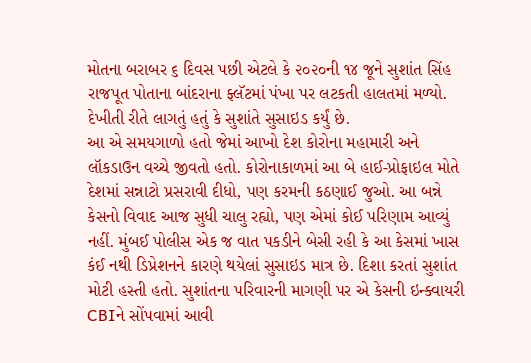મોતના બરાબર ૬ દિવસ પછી એટલે કે ૨૦૨૦ની ૧૪ જૂને સુશાંત સિંહ રાજપૂત પોતાના બાંદરાના ફ્લૅટમાં પંખા પર લટકતી હાલતમાં મળ્યો. દેખીતી રીતે લાગતું હતું કે સુશાંતે સુસાઇડ કર્યું છે.
આ એ સમયગાળો હતો જેમાં આખો દેશ કોરોના મહામારી અને લૉકડાઉન વચ્ચે જીવતો હતો. કોરોનાકાળમાં આ બે હાઈ-પ્રોફાઇલ મોતે દેશમાં સન્નાટો પ્રસરાવી દીધો, પણ કરમની કઠણાઈ જુઓ. આ બન્ને કેસનો વિવાદ આજ સુધી ચાલુ રહ્યો, પણ એમાં કોઈ પરિણામ આવ્યું નહીં. મુંબઈ પોલીસ એક જ વાત પકડીને બેસી રહી કે આ કેસમાં ખાસ કંઈ નથી ડિપ્રેશનને કારણે થયેલાં સુસાઇડ માત્ર છે. દિશા કરતાં સુશાંત મોટી હસ્તી હતો. સુશાંતના પરિવારની માગણી પર એ કેસની ઇન્ક્વાયરી CBIને સોંપવામાં આવી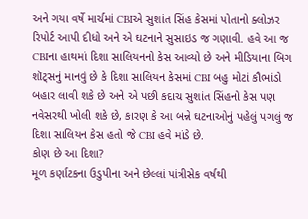અને ગયા વર્ષે માર્ચમાં CBIએ સુશાંત સિંહ કેસમાં પોતાનો ક્લોઝર રિપોર્ટ આપી દીધો અને એ ઘટનાને સુસાઇડ જ ગણાવી. હવે આ જ CBIના હાથમાં દિશા સાલિયનનો કેસ આવ્યો છે અને મીડિયાના બિગ શૉટ્સનું માનવું છે કે દિશા સાલિયન કેસમાં CBI બહુ મોટાં કૌભાંડો બહાર લાવી શકે છે અને એ પછી કદાચ સુશાંત સિંહનો કેસ પણ નવેસરથી ખોલી શકે છે, કારણ કે આ બન્ને ઘટનાઓનું પહેલું પગલું જ દિશા સાલિયન કેસ હતો જે CBI હવે માંડે છે.
કોણ છે આ દિશા?
મૂળ કર્ણાટકના ઉડુપીના અને છેલ્લાં પાંત્રીસેક વર્ષથી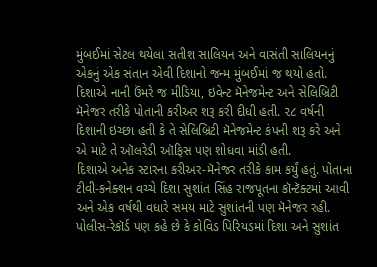મુંબઈમાં સેટલ થયેલા સતીશ સાલિયન અને વાસંતી સાલિયનનું એકનું એક સંતાન એવી દિશાનો જન્મ મુંબઈમાં જ થયો હતો. દિશાએ નાની ઉંમરે જ મીડિયા, ઇવેન્ટ મૅનેજમેન્ટ અને સેલિબ્રિટી મૅનેજર તરીકે પોતાની કરીઅર શરૂ કરી દીધી હતી. ૨૮ વર્ષની દિશાની ઇચ્છા હતી કે તે સેલિબ્રિટી મૅનેજમેન્ટ કંપની શરૂ કરે અને એ માટે તે ઑલરેડી ઑફિસ પણ શોધવા માંડી હતી.
દિશાએ અનેક સ્ટારના કરીઅર-મૅનેજર તરીકે કામ કર્યું હતું. પોતાના ટીવી-કનેક્શન વચ્ચે દિશા સુશાંત સિંહ રાજપૂતના કૉન્ટૅક્ટમાં આવી અને એક વર્ષથી વધારે સમય માટે સુશાંતની પણ મૅનેજર રહી. પોલીસ-રેકૉર્ડ પણ કહે છે કે કોવિડ પિરિયડમાં દિશા અને સુશાંત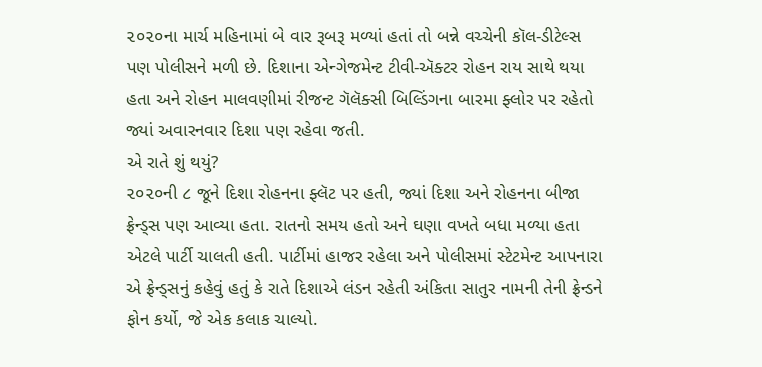૨૦૨૦ના માર્ચ મહિનામાં બે વાર રૂબરૂ મળ્યાં હતાં તો બન્ને વચ્ચેની કૉલ-ડીટેલ્સ પણ પોલીસને મળી છે. દિશાના એન્ગેજમેન્ટ ટીવી-ઍક્ટર રોહન રાય સાથે થયા હતા અને રોહન માલવણીમાં રીજન્ટ ગૅલૅક્સી બિલ્ડિંગના બારમા ફ્લોર પર રહેતો જ્યાં અવારનવાર દિશા પણ રહેવા જતી.
એ રાતે શું થયું?
૨૦૨૦ની ૮ જૂને દિશા રોહનના ફ્લૅટ પર હતી, જ્યાં દિશા અને રોહનના બીજા ફ્રેન્ડ્સ પણ આવ્યા હતા. રાતનો સમય હતો અને ઘણા વખતે બધા મળ્યા હતા એટલે પાર્ટી ચાલતી હતી. પાર્ટીમાં હાજર રહેલા અને પોલીસમાં સ્ટેટમેન્ટ આપનારા એ ફ્રેન્ડ્સનું કહેવું હતું કે રાતે દિશાએ લંડન રહેતી અંકિતા સાતુર નામની તેની ફ્રેન્ડને ફોન કર્યો, જે એક કલાક ચાલ્યો.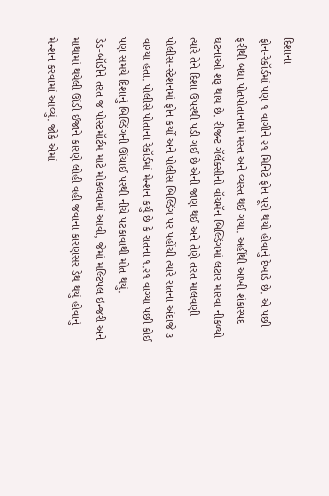દિશાના
ફોન-રેકૉર્ડમાં પણ ૧ વાગીને ૨૧ મિનિટે ફોન પૂરો થયો હોવાનું દેખાડે છે. એ પછી ફરીથી બધા પોતપોતાનામાં મસ્ત અને વ્યસ્ત થઈ ગયા. અહીંથી આખી શંકાસ્પદ ઘટનાઓ શરૂ થાય છે. રીજન્ટ ગૅલૅક્સીનો વૉચમૅન બિલ્ડિંગમાં લટાર મારવા નીકળ્યો ત્યારે તેને દિશા ઉપરથી પડી ગઈ છે એની જાણ થઈ અને તેણે તરત માલવણી પોલીસ-સ્ટેશનમાં ફોન કર્યો અને પોલીસ બિલ્ડિંગ પર પહોંચી ત્યારે રાતના અંદાજે ૩ વાગ્યા હતા. પોલીસે પોતાના રેકૉર્ડમાં મેન્શન કર્યું છે કે રાતના ૧.૨૧ વાગ્યા પછી કોઈ પણ સમયે દિશાનું બિલ્ડિંગની ઊંચાઈ પરથી નીચે પટકાવાથી મોત થયું.
ડેડ-બૉડીને તરત જ પોસ્ટમૉર્ટમ માટે મોકલવામાં આવી, જેમાં મલ્ટિપલ ઇન્જરી અને માથામાં થયેલી ઊંડી ઈજાને કારણે લોહી વહી જવાના કારણસર ડેથ થયું હોવાનું મેન્શન કરવામાં આવ્યું. જોકે એમાં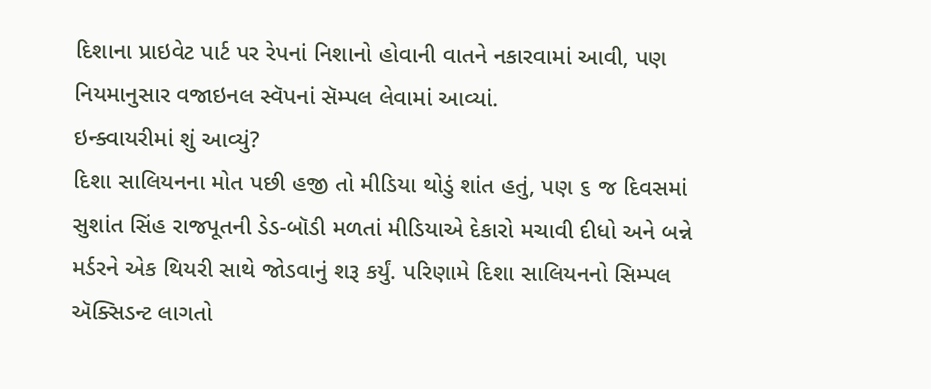દિશાના પ્રાઇવેટ પાર્ટ પર રેપનાં નિશાનો હોવાની વાતને નકારવામાં આવી, પણ નિયમાનુસાર વજાઇનલ સ્વૅપનાં સૅમ્પલ લેવામાં આવ્યાં.
ઇન્ક્વાયરીમાં શું આવ્યું?
દિશા સાલિયનના મોત પછી હજી તો મીડિયા થોડું શાંત હતું, પણ ૬ જ દિવસમાં સુશાંત સિંહ રાજપૂતની ડેડ-બૉડી મળતાં મીડિયાએ દેકારો મચાવી દીધો અને બન્ને મર્ડરને એક થિયરી સાથે જોડવાનું શરૂ કર્યું. પરિણામે દિશા સાલિયનનો સિમ્પલ ઍક્સિડન્ટ લાગતો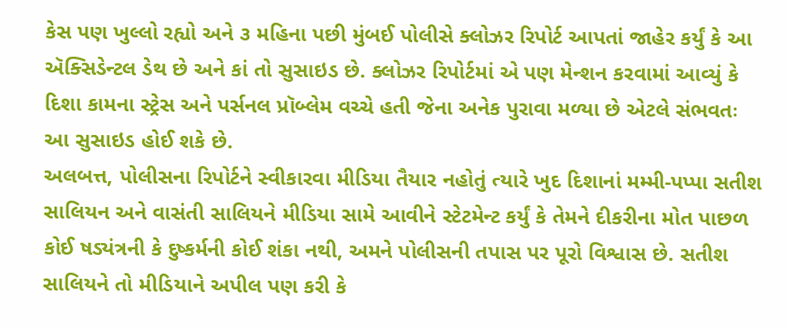કેસ પણ ખુલ્લો રહ્યો અને ૩ મહિના પછી મુંબઈ પોલીસે ક્લોઝર રિપોર્ટ આપતાં જાહેર કર્યું કે આ ઍક્સિડેન્ટલ ડેથ છે અને કાં તો સુસાઇડ છે. ક્લોઝર રિપોર્ટમાં એ પણ મેન્શન કરવામાં આવ્યું કે દિશા કામના સ્ટ્રેસ અને પર્સનલ પ્રૉબ્લેમ વચ્ચે હતી જેના અનેક પુરાવા મળ્યા છે એટલે સંભવતઃ આ સુસાઇડ હોઈ શકે છે.
અલબત્ત, પોલીસના રિપોર્ટને સ્વીકારવા મીડિયા તૈયાર નહોતું ત્યારે ખુદ દિશાનાં મમ્મી-પપ્પા સતીશ સાલિયન અને વાસંતી સાલિયને મીડિયા સામે આવીને સ્ટેટમેન્ટ કર્યું કે તેમને દીકરીના મોત પાછળ કોઈ ષડ્યંત્રની કે દુષ્કર્મની કોઈ શંકા નથી, અમને પોલીસની તપાસ પર પૂરો વિશ્વાસ છે. સતીશ સાલિયને તો મીડિયાને અપીલ પણ કરી કે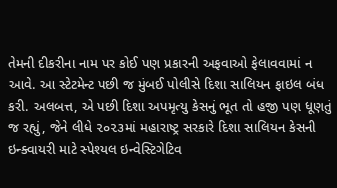તેમની દીકરીના નામ પર કોઈ પણ પ્રકારની અફવાઓ ફેલાવવામાં ન આવે. આ સ્ટેટમેન્ટ પછી જ મુંબઈ પોલીસે દિશા સાલિયન ફાઇલ બંધ કરી. અલબત્ત, એ પછી દિશા અપમૃત્યુ કેસનું ભૂત તો હજી પણ ધૂણતું જ રહ્યું, જેને લીધે ૨૦૨૩માં મહારાષ્ટ્ર સરકારે દિશા સાલિયન કેસની ઇન્ક્વાયરી માટે સ્પેશ્યલ ઇન્વેસ્ટિગેટિવ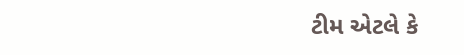ટીમ એટલે કે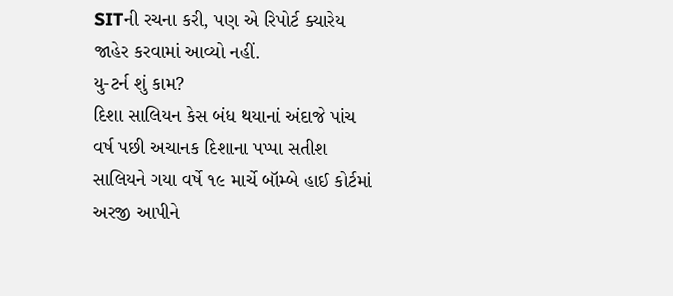SITની રચના કરી, પણ એ રિપોર્ટ ક્યારેય જાહેર કરવામાં આવ્યો નહીં.
યુ-ટર્ન શું કામ?
દિશા સાલિયન કેસ બંધ થયાનાં અંદાજે પાંચ વર્ષ પછી અચાનક દિશાના પપ્પા સતીશ સાલિયને ગયા વર્ષે ૧૯ માર્ચે બૉમ્બે હાઈ કોર્ટમાં અરજી આપીને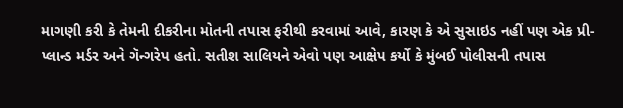માગણી કરી કે તેમની દીકરીના મોતની તપાસ ફરીથી કરવામાં આવે, કારણ કે એ સુસાઇડ નહીં પણ એક પ્રી-પ્લાન્ડ મર્ડર અને ગૅન્ગરેપ હતો. સતીશ સાલિયને એવો પણ આક્ષેપ કર્યો કે મુંબઈ પોલીસની તપાસ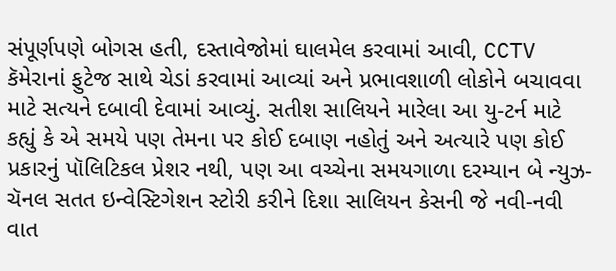સંપૂર્ણપણે બોગસ હતી, દસ્તાવેજોમાં ઘાલમેલ કરવામાં આવી, CCTV કૅમેરાનાં ફુટેજ સાથે ચેડાં કરવામાં આવ્યાં અને પ્રભાવશાળી લોકોને બચાવવા માટે સત્યને દબાવી દેવામાં આવ્યું. સતીશ સાલિયને મારેલા આ યુ-ટર્ન માટે કહ્યું કે એ સમયે પણ તેમના પર કોઈ દબાણ નહોતું અને અત્યારે પણ કોઈ પ્રકારનું પૉલિટિકલ પ્રેશર નથી, પણ આ વચ્ચેના સમયગાળા દરમ્યાન બે ન્યુઝ-ચૅનલ સતત ઇન્વેસ્ટિગેશન સ્ટોરી કરીને દિશા સાલિયન કેસની જે નવી-નવી વાત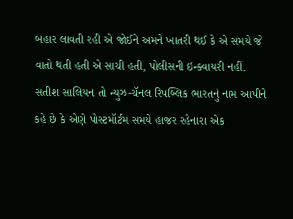બહાર લાવતી રહી એ જોઈને અમને ખાતરી થઈ કે એ સમયે જે વાતો થતી હતી એ સાચી હતી, પોલીસની ઇન્ક્વાયરી નહીં.
સતીશ સાલિયન તો ન્યુઝ-ચૅનલ રિપબ્લિક ભારતનું નામ આપીને કહે છે કે એણે પોસ્ટમૉર્ટમ સમયે હાજર રહેનારા એક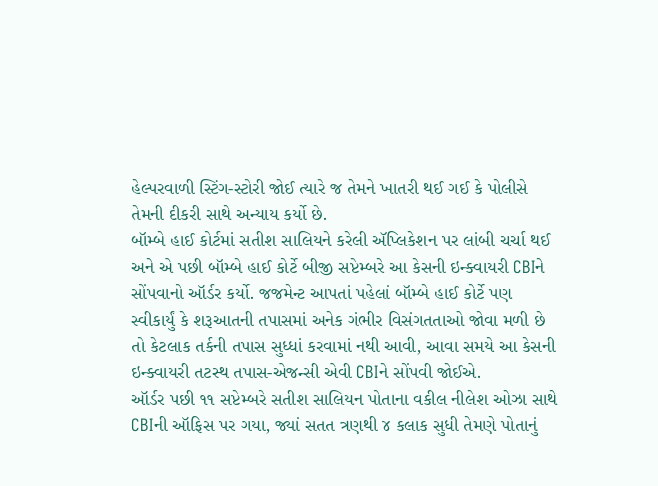હેલ્પરવાળી સ્ટિંગ-સ્ટોરી જોઈ ત્યારે જ તેમને ખાતરી થઈ ગઈ કે પોલીસે તેમની દીકરી સાથે અન્યાય કર્યો છે.
બૉમ્બે હાઈ કોર્ટમાં સતીશ સાલિયને કરેલી ઍપ્લિકેશન પર લાંબી ચર્ચા થઈ અને એ પછી બૉમ્બે હાઈ કોર્ટે બીજી સપ્ટેમ્બરે આ કેસની ઇન્ક્વાયરી CBIને સોંપવાનો ઑર્ડર કર્યો. જજમેન્ટ આપતાં પહેલાં બૉમ્બે હાઈ કોર્ટે પણ સ્વીકાર્યું કે શરૂઆતની તપાસમાં અનેક ગંભીર વિસંગતતાઓ જોવા મળી છે તો કેટલાક તર્કની તપાસ સુધ્ધાં કરવામાં નથી આવી, આવા સમયે આ કેસની ઇન્ક્વાયરી તટસ્થ તપાસ-એજન્સી એવી CBIને સોંપવી જોઈએ.
ઑર્ડર પછી ૧૧ સપ્ટેમ્બરે સતીશ સાલિયન પોતાના વકીલ નીલેશ ઓઝા સાથે CBIની ઑફિસ પર ગયા, જ્યાં સતત ત્રણથી ૪ કલાક સુધી તેમણે પોતાનું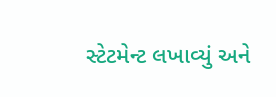સ્ટેટમેન્ટ લખાવ્યું અને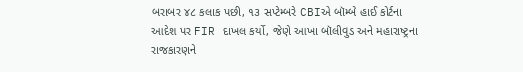બરાબર ૪૮ કલાક પછી, ૧૩ સપ્ટેમ્બરે CBIએ બૉમ્બે હાઈ કોર્ટના આદેશ પર FIR દાખલ કર્યો, જેણે આખા બૉલીવુડ અને મહારાષ્ટ્રના રાજકારણને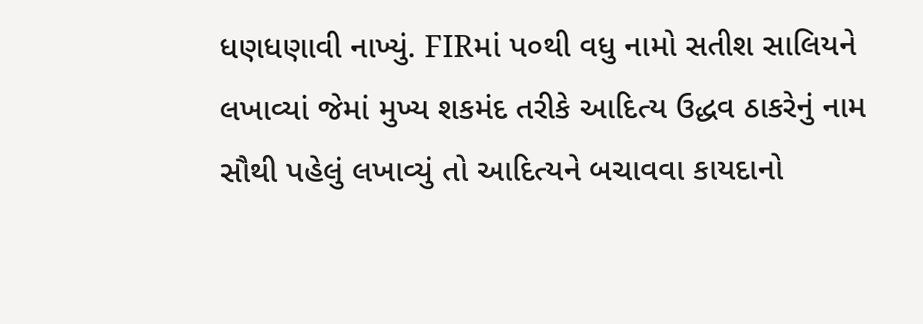ધણધણાવી નાખ્યું. FIRમાં પ૦થી વધુ નામો સતીશ સાલિયને લખાવ્યાં જેમાં મુખ્ય શકમંદ તરીકે આદિત્ય ઉદ્ધવ ઠાકરેનું નામ સૌથી પહેલું લખાવ્યું તો આદિત્યને બચાવવા કાયદાનો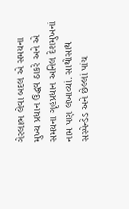ગેરલાભ લેવા બદલ એ સમયના મુખ્ય પ્રધાન ઉદ્ધવ ઠાકરે અને એ સમયના ગૃહપ્રધાન અનિલ દેશમુખનાં નામ પણ લખાવ્યાં. સાથોસાથ સસ્પેન્ડેડ અને છેલ્લાં પાંચ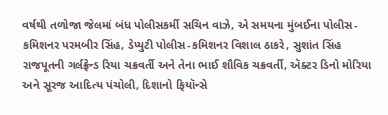વર્ષથી તળોજા જેલમાં બંધ પોલીસકર્મી સચિન વાઝે, એ સમયના મુંબઈના પોલીસ-કમિશનર પરમબીર સિંહ, ડેપ્યુટી પોલીસ-કમિશનર વિશાલ ઠાકરે, સુશાંત સિંહ રાજપૂતની ગર્લફ્રેન્ડ રિયા ચક્રવર્તી અને તેના ભાઈ શૌવિક ચક્રવર્તી, ઍક્ટર ડિનો મોરિયા અને સૂરજ આદિત્ય પંચોલી, દિશાનો ફિયૉન્સે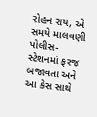રોહન રાય, એ સમયે માલવણી પોલીસ-સ્ટેશનમાં ફરજ બજાવતા અને આ કેસ સાથે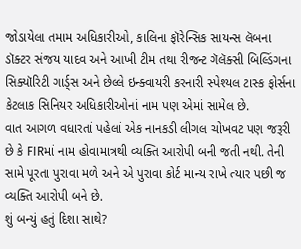જોડાયેલા તમામ અધિકારીઓ, કાલિના ફૉરેન્સિક સાયન્સ લૅબના ડૉક્ટર સંજય યાદવ અને આખી ટીમ તથા રીજન્ટ ગૅલૅક્સી બિલ્ડિંગના સિક્યૉરિટી ગાર્ડ્સ અને છેલ્લે ઇન્ક્વાયરી કરનારી સ્પેશ્યલ ટાસ્ક ફોર્સના કેટલાક સિનિયર અધિકારીઓનાં નામ પણ એમાં સામેલ છે.
વાત આગળ વધારતાં પહેલાં એક નાનકડી લીગલ ચોખવટ પણ જરૂરી છે કે FIRમાં નામ હોવામાત્રથી વ્યક્તિ આરોપી બની જતી નથી. તેની સામે પૂરતા પુરાવા મળે અને એ પુરાવા કોર્ટ માન્ય રાખે ત્યાર પછી જ વ્યક્તિ આરોપી બને છે.
શું બન્યું હતું દિશા સાથે?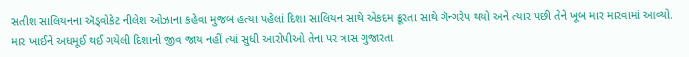સતીશ સાલિયનના ઍડ્વોકેટ નીલેશ ઓઝાના કહેવા મુજબ હત્યા પહેલાં દિશા સાલિયન સાથે એકદમ ક્રૂરતા સાથે ગૅન્ગરેપ થયો અને ત્યાર પછી તેને ખૂબ માર મારવામાં આવ્યો. માર ખાઈને અધમૂઈ થઈ ગયેલી દિશાનો જીવ જાય નહીં ત્યાં સુધી આરોપીઓ તેના પર ત્રાસ ગુજારતા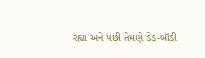રહ્યા અને પછી તેમણે ડેડ-બૉડી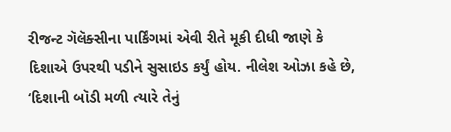રીજન્ટ ગૅલૅક્સીના પાર્કિંગમાં એવી રીતે મૂકી દીધી જાણે કે દિશાએ ઉપરથી પડીને સુસાઇડ કર્યું હોય. નીલેશ ઓઝા કહે છે, ‘દિશાની બૉડી મળી ત્યારે તેનું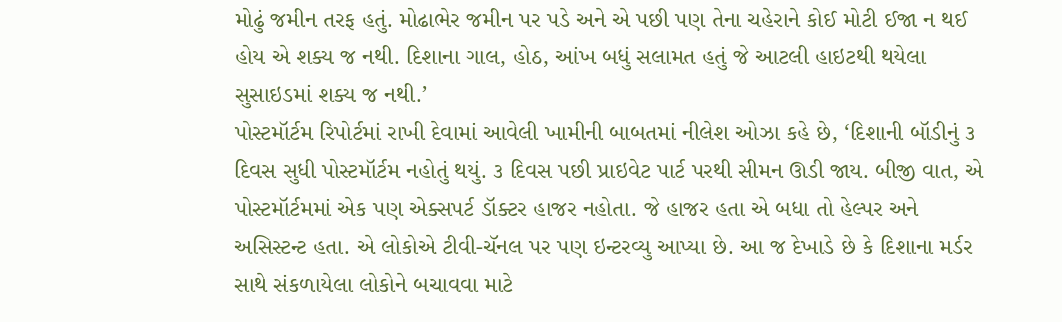મોઢું જમીન તરફ હતું. મોઢાભેર જમીન પર પડે અને એ પછી પણ તેના ચહેરાને કોઈ મોટી ઈજા ન થઈ હોય એ શક્ય જ નથી. દિશાના ગાલ, હોઠ, આંખ બધું સલામત હતું જે આટલી હાઇટથી થયેલા સુસાઇડમાં શક્ય જ નથી.’
પોસ્ટમૉર્ટમ રિપોર્ટમાં રાખી દેવામાં આવેલી ખામીની બાબતમાં નીલેશ ઓઝા કહે છે, ‘દિશાની બૉડીનું ૩ દિવસ સુધી પોસ્ટમૉર્ટમ નહોતું થયું. ૩ દિવસ પછી પ્રાઇવેટ પાર્ટ પરથી સીમન ઊડી જાય. બીજી વાત, એ પોસ્ટમૉર્ટમમાં એક પણ એક્સપર્ટ ડૉક્ટર હાજર નહોતા. જે હાજર હતા એ બધા તો હેલ્પર અને અસિસ્ટન્ટ હતા. એ લોકોએ ટીવી-ચૅનલ પર પણ ઇન્ટરવ્યુ આપ્યા છે. આ જ દેખાડે છે કે દિશાના મર્ડર સાથે સંકળાયેલા લોકોને બચાવવા માટે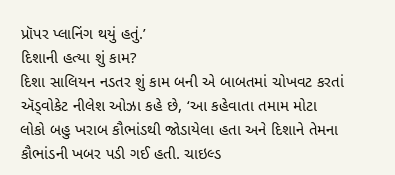પ્રૉપર પ્લાનિંગ થયું હતું.’
દિશાની હત્યા શું કામ?
દિશા સાલિયન નડતર શું કામ બની એ બાબતમાં ચોખવટ કરતાં ઍડ્વોકેટ નીલેશ ઓઝા કહે છે, ‘આ કહેવાતા તમામ મોટા લોકો બહુ ખરાબ કૌભાંડથી જોડાયેલા હતા અને દિશાને તેમના કૌભાંડની ખબર પડી ગઈ હતી. ચાઇલ્ડ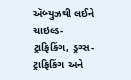ઍબ્યુઝથી લઈને ચાઇલ્ડ-ટ્રાફિકિંગ, ડ્રગ્સ-ટ્રાફિકિંગ અને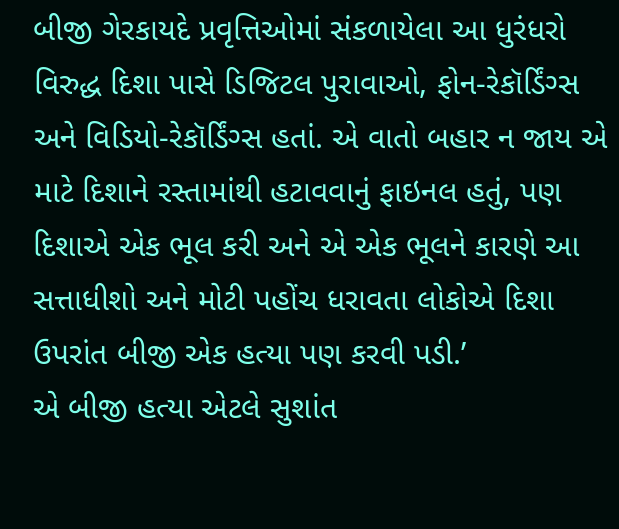બીજી ગેરકાયદે પ્રવૃત્તિઓમાં સંકળાયેલા આ ધુરંધરો વિરુદ્ધ દિશા પાસે ડિજિટલ પુરાવાઓ, ફોન-રેકૉર્ડિંગ્સ અને વિડિયો-રેકૉર્ડિંગ્સ હતાં. એ વાતો બહાર ન જાય એ માટે દિશાને રસ્તામાંથી હટાવવાનું ફાઇનલ હતું, પણ દિશાએ એક ભૂલ કરી અને એ એક ભૂલને કારણે આ સત્તાધીશો અને મોટી પહોંચ ધરાવતા લોકોએ દિશા ઉપરાંત બીજી એક હત્યા પણ કરવી પડી.’
એ બીજી હત્યા એટલે સુશાંત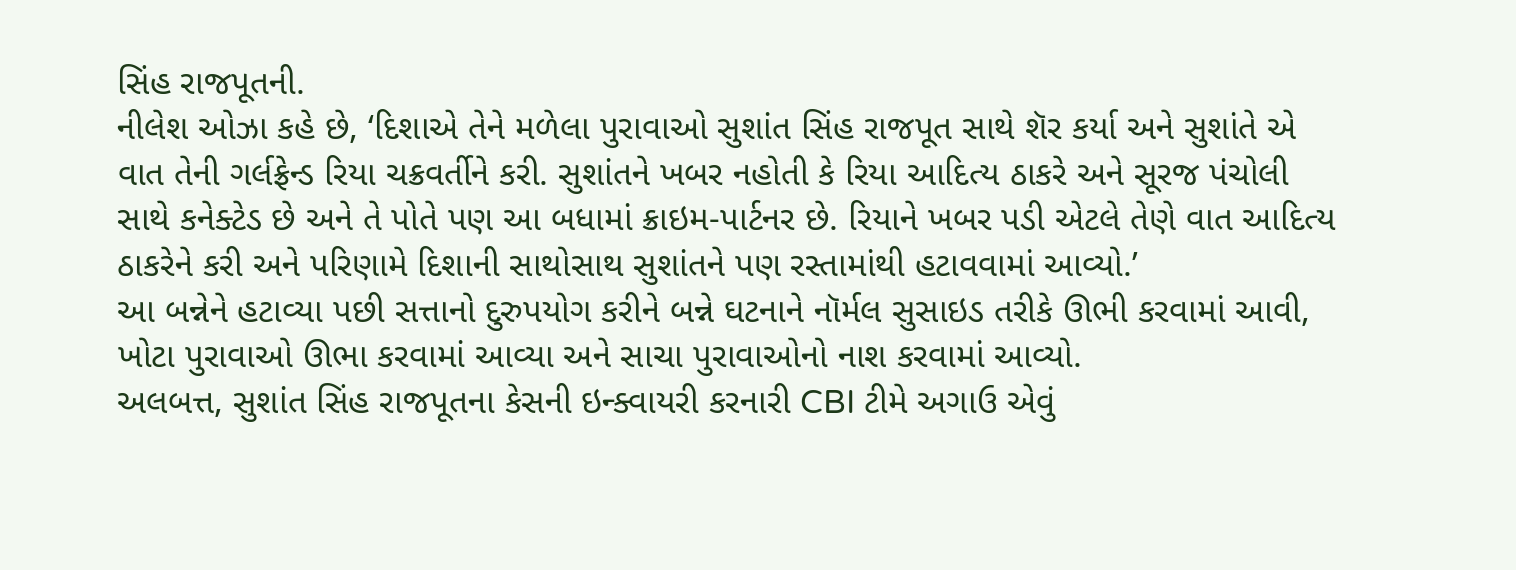સિંહ રાજપૂતની.
નીલેશ ઓઝા કહે છે, ‘દિશાએ તેને મળેલા પુરાવાઓ સુશાંત સિંહ રાજપૂત સાથે શૅર કર્યા અને સુશાંતે એ વાત તેની ગર્લફ્રેન્ડ રિયા ચક્રવર્તીને કરી. સુશાંતને ખબર નહોતી કે રિયા આદિત્ય ઠાકરે અને સૂરજ પંચોલી સાથે કનેક્ટેડ છે અને તે પોતે પણ આ બધામાં ક્રાઇમ-પાર્ટનર છે. રિયાને ખબર પડી એટલે તેણે વાત આદિત્ય ઠાકરેને કરી અને પરિણામે દિશાની સાથોસાથ સુશાંતને પણ રસ્તામાંથી હટાવવામાં આવ્યો.’
આ બન્નેને હટાવ્યા પછી સત્તાનો દુરુપયોગ કરીને બન્ને ઘટનાને નૉર્મલ સુસાઇડ તરીકે ઊભી કરવામાં આવી, ખોટા પુરાવાઓ ઊભા કરવામાં આવ્યા અને સાચા પુરાવાઓનો નાશ કરવામાં આવ્યો.
અલબત્ત, સુશાંત સિંહ રાજપૂતના કેસની ઇન્ક્વાયરી કરનારી CBI ટીમે અગાઉ એવું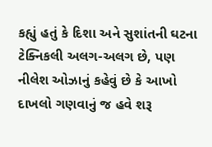કહ્યું હતું કે દિશા અને સુશાંતની ઘટના ટેક્નિકલી અલગ-અલગ છે, પણ નીલેશ ઓઝાનું કહેવું છે કે આખો દાખલો ગણવાનું જ હવે શરૂ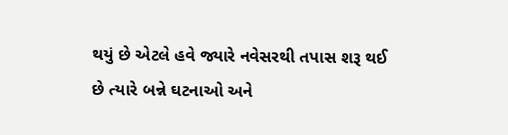થયું છે એટલે હવે જ્યારે નવેસરથી તપાસ શરૂ થઈ છે ત્યારે બન્ને ઘટનાઓ અને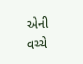એની વચ્ચે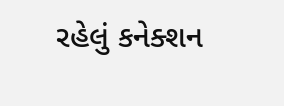રહેલું કનેક્શન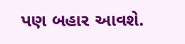પણ બહાર આવશે.